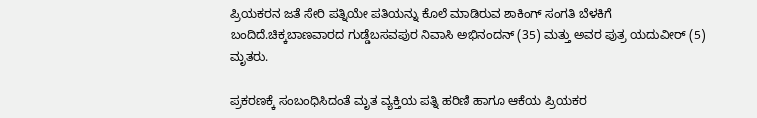ಪ್ರಿಯಕರನ ಜತೆ ಸೇರಿ ಪತ್ನಿಯೇ ಪತಿಯನ್ನು ಕೊಲೆ ಮಾಡಿರುವ ಶಾಕಿಂಗ್‌ ಸಂಗತಿ ಬೆಳಕಿಗೆ ಬಂದಿದೆ.ಚಿಕ್ಕಬಾಣವಾರದ ಗುಡ್ಡೆಬಸವಪುರ ನಿವಾಸಿ ಅಭಿನಂದನ್‌ (35) ಮತ್ತು ಅವರ ಪುತ್ರ ಯದುವೀರ್‌ (5) ಮೃತರು.

ಪ್ರಕರಣಕ್ಕೆ ಸಂಬಂಧಿಸಿದಂತೆ ಮೃತ ವ್ಯಕ್ತಿಯ ಪತ್ನಿ ಹರಿಣಿ ಹಾಗೂ ಆಕೆಯ ಪ್ರಿಯಕರ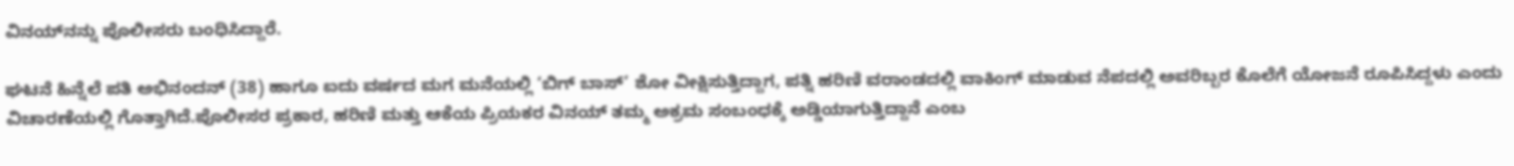ವಿನಯ್‌ನನ್ನು ಪೊಲೀಸರು ಬಂಧಿಸಿದ್ದಾರೆ.

ಘಟನೆ ಹಿನ್ನೆಲೆ ಪತಿ ಅಭಿನಂದನ್ (38) ಹಾಗೂ ಐದು ವರ್ಷದ ಮಗ ಮನೆಯಲ್ಲಿ ‘ಬಿಗ್ ಬಾಸ್’ ಶೋ ವೀಕ್ಷಿಸುತ್ತಿದ್ದಾಗ, ಪತ್ನಿ ಹರಿಣಿ ವರಾಂಡದಲ್ಲಿ ವಾಕಿಂಗ್ ಮಾಡುವ ನೆಪದಲ್ಲಿ ಅವರಿಬ್ಬರ ಕೊಲೆಗೆ ಯೋಜನೆ ರೂಪಿಸಿದ್ದಳು ಎಂದು ವಿಚಾರಣೆಯಲ್ಲಿ ಗೊತ್ತಾಗಿದೆ.ಪೊಲೀಸರ ಪ್ರಕಾರ, ಹರಿಣಿ ಮತ್ತು ಆಕೆಯ ಪ್ರಿಯಕರ ವಿನಯ್ ತಮ್ಮ ಅಕ್ರಮ ಸಂಬಂಧಕ್ಕೆ ಅಡ್ಡಿಯಾಗುತ್ತಿದ್ದಾನೆ ಎಂಬ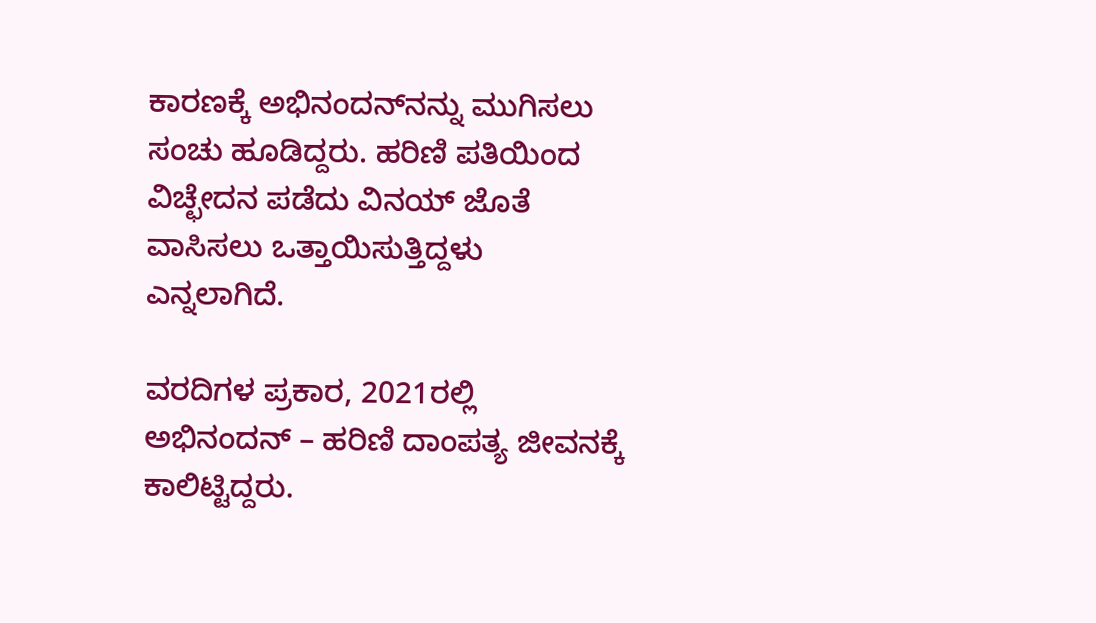ಕಾರಣಕ್ಕೆ ಅಭಿನಂದನ್‌ನನ್ನು ಮುಗಿಸಲು ಸಂಚು ಹೂಡಿದ್ದರು. ಹರಿಣಿ ಪತಿಯಿಂದ ವಿಚ್ಛೇದನ ಪಡೆದು ವಿನಯ್ ಜೊತೆ ವಾಸಿಸಲು ಒತ್ತಾಯಿಸುತ್ತಿದ್ದಳು ಎನ್ನಲಾಗಿದೆ.

ವರದಿಗಳ ಪ್ರಕಾರ, 2021ರಲ್ಲಿ ಅಭಿನಂದನ್‌ – ಹರಿಣಿ ದಾಂಪತ್ಯ ಜೀವನಕ್ಕೆ ಕಾಲಿಟ್ಟಿದ್ದರು.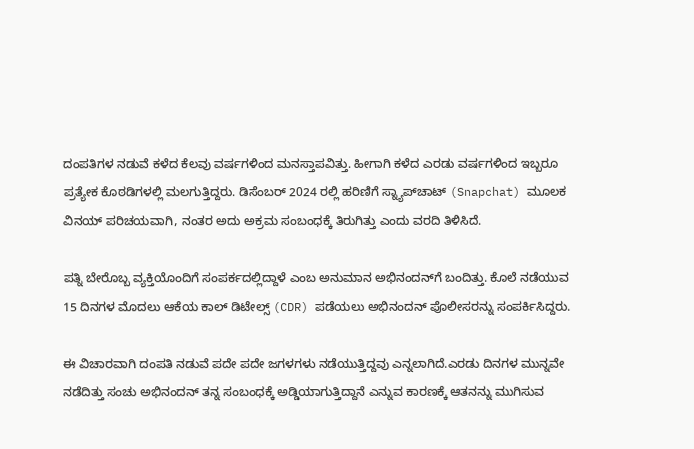ದಂಪತಿಗಳ ನಡುವೆ ಕಳೆದ ಕೆಲವು ವರ್ಷಗಳಿಂದ ಮನಸ್ತಾಪವಿತ್ತು. ಹೀಗಾಗಿ ಕಳೆದ ಎರಡು ವರ್ಷಗಳಿಂದ ಇಬ್ಬರೂ ಪ್ರತ್ಯೇಕ ಕೊಠಡಿಗಳಲ್ಲಿ ಮಲಗುತ್ತಿದ್ದರು. ಡಿಸೆಂಬರ್ 2024 ರಲ್ಲಿ ಹರಿಣಿಗೆ ಸ್ನ್ಯಾಪ್‌ಚಾಟ್ (Snapchat) ಮೂಲಕ ವಿನಯ್ ಪರಿಚಯವಾಗಿ, ನಂತರ ಅದು ಅಕ್ರಮ ಸಂಬಂಧಕ್ಕೆ ತಿರುಗಿತ್ತು ಎಂದು ವರದಿ ತಿಳಿಸಿದೆ.

ಪತ್ನಿ ಬೇರೊಬ್ಬ ವ್ಯಕ್ತಿಯೊಂದಿಗೆ ಸಂಪರ್ಕದಲ್ಲಿದ್ದಾಳೆ ಎಂಬ ಅನುಮಾನ ಅಭಿನಂದನ್‌ಗೆ ಬಂದಿತ್ತು. ಕೊಲೆ ನಡೆಯುವ 15 ದಿನಗಳ ಮೊದಲು ಆಕೆಯ ಕಾಲ್ ಡಿಟೇಲ್ಸ್ (CDR) ಪಡೆಯಲು ಅಭಿನಂದನ್ ಪೊಲೀಸರನ್ನು ಸಂಪರ್ಕಿಸಿದ್ದರು.

ಈ ವಿಚಾರವಾಗಿ ದಂಪತಿ ನಡುವೆ ಪದೇ ಪದೇ ಜಗಳಗಳು ನಡೆಯುತ್ತಿದ್ದವು ಎನ್ನಲಾಗಿದೆ.ಎರಡು ದಿನಗಳ ಮುನ್ನವೇ ನಡೆದಿತ್ತು ಸಂಚು ಅಭಿನಂದನ್‌ ತನ್ನ ಸಂಬಂಧಕ್ಕೆ ಅಡ್ಡಿಯಾಗುತ್ತಿದ್ದಾನೆ ಎನ್ನುವ ಕಾರಣಕ್ಕೆ ಆತನನ್ನು ಮುಗಿಸುವ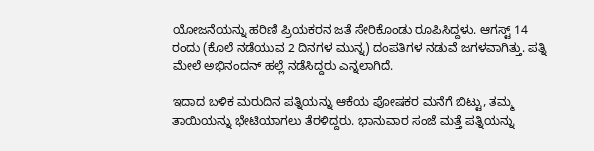ಯೋಜನೆಯನ್ನು ಹರಿಣಿ ಪ್ರಿಯಕರನ ಜತೆ ಸೇರಿಕೊಂಡು ರೂಪಿಸಿದ್ದಳು. ಆಗಸ್ಟ್‌ 14 ರಂದು (ಕೊಲೆ ನಡೆಯುವ 2 ದಿನಗಳ ಮುನ್ನ) ದಂಪತಿಗಳ ನಡುವೆ ಜಗಳವಾಗಿತ್ತು. ಪತ್ನಿ ಮೇಲೆ ಅಭಿನಂದನ್‌ ಹಲ್ಲೆ ನಡೆಸಿದ್ದರು ಎನ್ನಲಾಗಿದೆ.

ಇದಾದ ಬಳಿಕ ಮರುದಿನ ಪತ್ನಿಯನ್ನು ಆಕೆಯ ಪೋಷಕರ ಮನೆಗೆ ಬಿಟ್ಟು, ತಮ್ಮ ತಾಯಿಯನ್ನು ಭೇಟಿಯಾಗಲು ತೆರಳಿದ್ದರು. ಭಾನುವಾರ ಸಂಜೆ ಮತ್ತೆ ಪತ್ನಿಯನ್ನು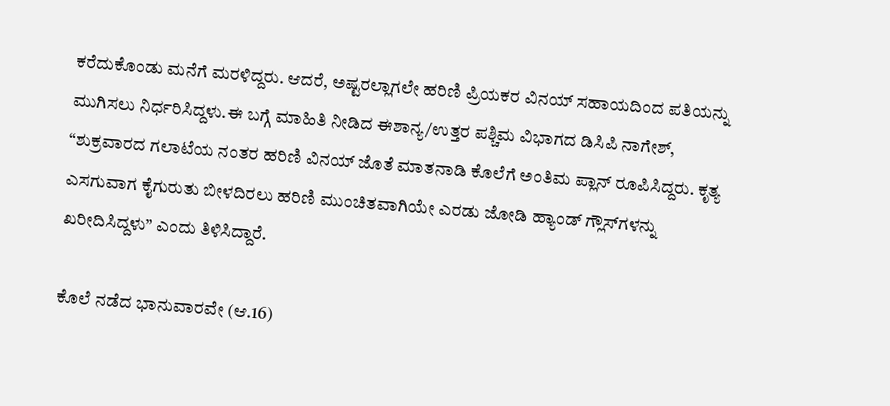ಕರೆದುಕೊಂಡು ಮನೆಗೆ ಮರಳಿದ್ದರು. ಆದರೆ, ಅಷ್ಟರಲ್ಲಾಗಲೇ ಹರಿಣಿ ಪ್ರಿಯಕರ ವಿನಯ್ ಸಹಾಯದಿಂದ ಪತಿಯನ್ನು ಮುಗಿಸಲು ನಿರ್ಧರಿಸಿದ್ದಳು.ಈ ಬಗ್ಗೆ ಮಾಹಿತಿ ನೀಡಿದ ಈಶಾನ್ಯ/ಉತ್ತರ ಪಶ್ಚಿಮ ವಿಭಾಗದ ಡಿಸಿಪಿ ನಾಗೇಶ್, “ಶುಕ್ರವಾರದ ಗಲಾಟೆಯ ನಂತರ ಹರಿಣಿ ವಿನಯ್ ಜೊತೆ ಮಾತನಾಡಿ ಕೊಲೆಗೆ ಅಂತಿಮ ಪ್ಲಾನ್ ರೂಪಿಸಿದ್ದರು. ಕೃತ್ಯ ಎಸಗುವಾಗ ಕೈಗುರುತು ಬೀಳದಿರಲು ಹರಿಣಿ ಮುಂಚಿತವಾಗಿಯೇ ಎರಡು ಜೋಡಿ ಹ್ಯಾಂಡ್ ಗ್ಲೌಸ್‌ಗಳನ್ನು ಖರೀದಿಸಿದ್ದಳು” ಎಂದು ತಿಳಿಸಿದ್ದಾರೆ.

ಕೊಲೆ ನಡೆದ ಭಾನುವಾರವೇ (ಆ.16)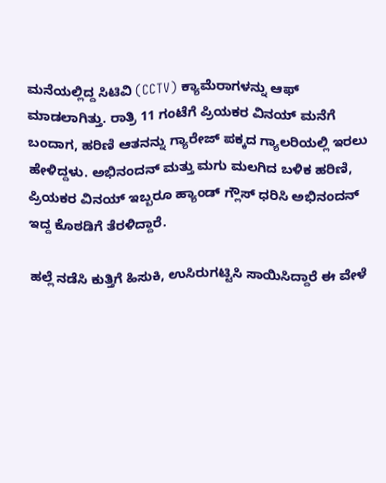ಮನೆಯಲ್ಲಿದ್ದ ಸಿಟಿವಿ (CCTV) ಕ್ಯಾಮೆರಾಗಳನ್ನು ಆಫ್ ಮಾಡಲಾಗಿತ್ತು. ರಾತ್ರಿ 11 ಗಂಟೆಗೆ ಪ್ರಿಯಕರ ವಿನಯ್ ಮನೆಗೆ ಬಂದಾಗ, ಹರಿಣಿ ಆತನನ್ನು ಗ್ಯಾರೇಜ್ ಪಕ್ಕದ ಗ್ಯಾಲರಿಯಲ್ಲಿ ಇರಲು ಹೇಳಿದ್ದಳು. ಅಭಿನಂದನ್‌ ಮತ್ತು ಮಗು ಮಲಗಿದ ಬಳಿಕ ಹರಿಣಿ, ಪ್ರಿಯಕರ ವಿನಯ್‌ ಇಬ್ಬರೂ ಹ್ಯಾಂಡ್ ಗ್ಲೌಸ್ ಧರಿಸಿ ಅಭಿನಂದನ್ ಇದ್ದ ಕೊಠಡಿಗೆ ತೆರಳಿದ್ದಾರೆ.

ಹಲ್ಲೆ ನಡೆಸಿ ಕುತ್ತಿಗೆ ಹಿಸುಕಿ, ಉಸಿರುಗಟ್ಟಿಸಿ ಸಾಯಿಸಿದ್ದಾರೆ ಈ ವೇಳೆ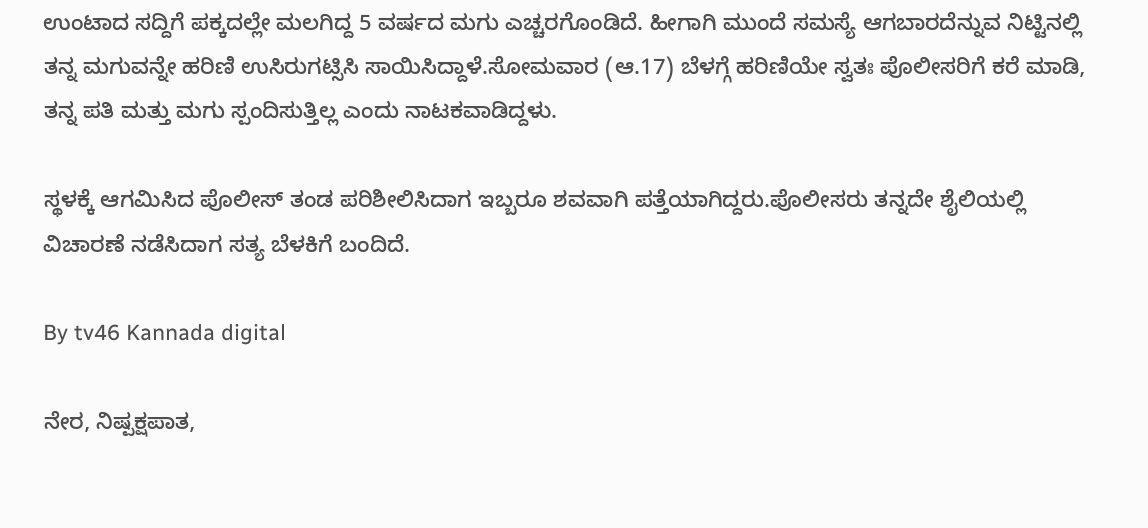ಉಂಟಾದ ಸದ್ದಿಗೆ ಪಕ್ಕದಲ್ಲೇ ಮಲಗಿದ್ದ 5 ವರ್ಷದ ಮಗು ಎಚ್ಚರಗೊಂಡಿದೆ. ಹೀಗಾಗಿ ಮುಂದೆ ಸಮಸ್ಯೆ ಆಗಬಾರದೆನ್ನುವ ನಿಟ್ಟಿನಲ್ಲಿ ತನ್ನ ಮಗುವನ್ನೇ ಹರಿಣಿ ಉಸಿರುಗಟ್ಸಿಸಿ ಸಾಯಿಸಿದ್ದಾಳೆ.ಸೋಮವಾರ (ಆ.17) ಬೆಳಗ್ಗೆ ಹರಿಣಿಯೇ ಸ್ವತಃ ಪೊಲೀಸರಿಗೆ ಕರೆ ಮಾಡಿ, ತನ್ನ ಪತಿ ಮತ್ತು ಮಗು ಸ್ಪಂದಿಸುತ್ತಿಲ್ಲ ಎಂದು ನಾಟಕವಾಡಿದ್ದಳು.

ಸ್ಥಳಕ್ಕೆ ಆಗಮಿಸಿದ ಪೊಲೀಸ್ ತಂಡ ಪರಿಶೀಲಿಸಿದಾಗ ಇಬ್ಬರೂ ಶವವಾಗಿ ಪತ್ತೆಯಾಗಿದ್ದರು.ಪೊಲೀಸರು ತನ್ನದೇ ಶೈಲಿಯಲ್ಲಿ ವಿಚಾರಣೆ ನಡೆಸಿದಾಗ ಸತ್ಯ ಬೆಳಕಿಗೆ ಬಂದಿದೆ.

By tv46 Kannada digital

ನೇರ, ನಿಷ್ಪಕ್ಷಪಾತ,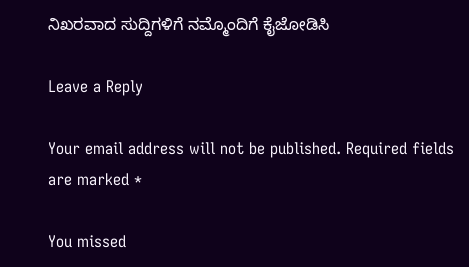ನಿಖರವಾದ ಸುದ್ದಿಗಳಿಗೆ ನಮ್ಮೊಂದಿಗೆ ಕೈಜೋಡಿಸಿ

Leave a Reply

Your email address will not be published. Required fields are marked *

You missed